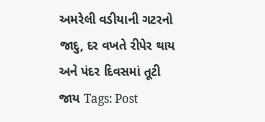અમરેલી વડીયાની ગટરનો જાદુ, દર વખતે રીપેર થાય અને પંદર દિવસમાં તૂટી જાય Tags: Post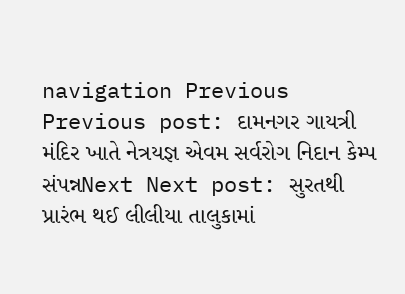navigation Previous Previous post: દામનગર ગાયત્રી મંદિર ખાતે નેત્રયજ્ઞ એવમ સર્વરોગ નિદાન કેમ્પ સંપન્નNext Next post: સુરતથી પ્રારંભ થઈ લીલીયા તાલુકામાં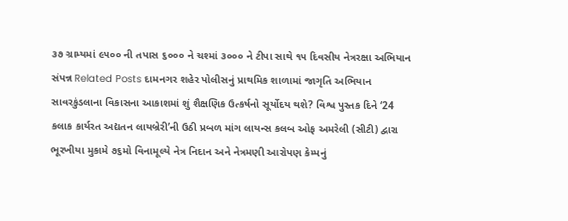૩૭ ગ્રામ્યમાં ૯૫૦૦ ની તપાસ ૬૦૦૦ ને ચશ્માં ૩૦૦૦ ને ટીપા સાથે ૧૫ દિવસીય નેત્રરક્ષા અભિયાન સંપન્ન Related Posts દામનગર શહેર પોલીસનું પ્રાથમિક શાળામાં જાગૃતિ અભિયાન સાવરકુંડલાના વિકાસના આકાશમાં શું શૈક્ષણિક ઉત્કર્ષનો સૂર્યોદય થશે? વિશ્વ પુસ્તક દિને ‘24 કલાક કાર્યરત અદ્યતન લાયબ્રેરી’ની ઉઠી પ્રબળ માંગ લાયન્સ કલબ ઓફ અમરેલી (સીટી) દ્વારા ભૂરખીયા મુકામે ૭૬મો વિનામૂલ્યે નેત્ર નિદાન અને નેત્રમણી આરોપણ કેમ્પનું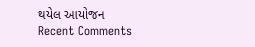થયેલ આયોજન
Recent Comments